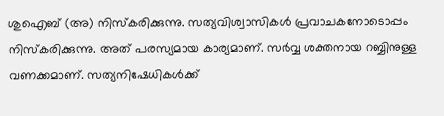ശുഐബ് (അ) നിസ്കരിക്കുന്നു. സത്യവിശ്വാസികൾ പ്രവാചകനോടൊപ്പം നിസ്കരിക്കുന്നു. അത് പരസ്യമായ കാര്യമാണ്. സർവ്വ ശക്തനായ റബ്ബിനുള്ള വണക്കമാണ്. സത്യനിഷേധികൾക്ക്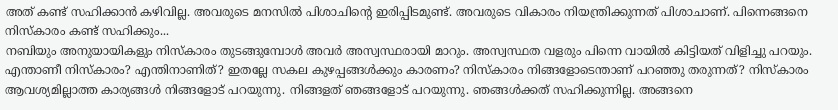അത് കണ്ട് സഹിക്കാൻ കഴിവില്ല. അവരുടെ മനസിൽ പിശാചിന്റെ ഇരിപ്പിടമുണ്ട്. അവരുടെ വികാരം നിയന്ത്രിക്കുന്നത് പിശാചാണ്. പിന്നെങ്ങനെ നിസ്കാരം കണ്ട് സഹിക്കും...
നബിയും അനുയായികളും നിസ്കാരം തുടങ്ങുമ്പോൾ അവർ അസ്വസ്ഥരായി മാറും. അസ്വസ്ഥത വളരും പിന്നെ വായിൽ കിട്ടിയത് വിളിച്ചു പറയും. എന്താണീ നിസ്കാരം? എന്തിനാണിത്? ഇതല്ലേ സകല കുഴപ്പങ്ങൾക്കും കാരണം? നിസ്കാരം നിങ്ങളോടെന്താണ് പറഞ്ഞു തരുന്നത്? നിസ്കാരം ആവശ്യമില്ലാത്ത കാര്യങ്ങൾ നിങ്ങളോട് പറയുന്നു. നിങ്ങളത് ഞങ്ങളോട് പറയുന്നു. ഞങ്ങൾക്കത് സഹിക്കുന്നില്ല. അങ്ങനെ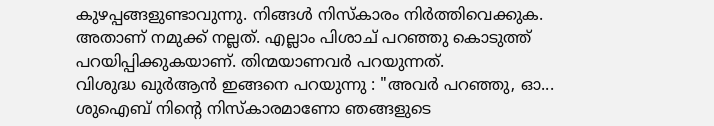കുഴപ്പങ്ങളുണ്ടാവുന്നു. നിങ്ങൾ നിസ്കാരം നിർത്തിവെക്കുക. അതാണ് നമുക്ക് നല്ലത്. എല്ലാം പിശാച് പറഞ്ഞു കൊടുത്ത് പറയിപ്പിക്കുകയാണ്. തിന്മയാണവർ പറയുന്നത്.
വിശുദ്ധ ഖുർആൻ ഇങ്ങനെ പറയുന്നു : "അവർ പറഞ്ഞു, ഓ... ശുഐബ് നിന്റെ നിസ്കാരമാണോ ഞങ്ങളുടെ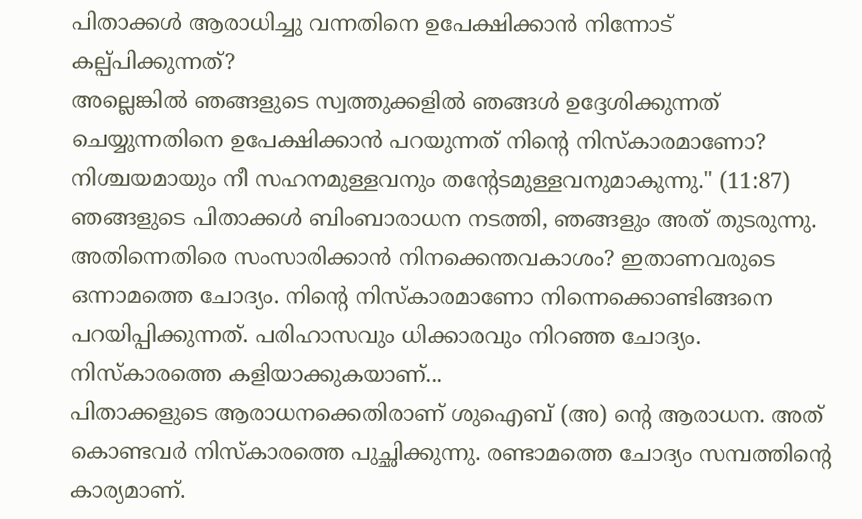പിതാക്കൾ ആരാധിച്ചു വന്നതിനെ ഉപേക്ഷിക്കാൻ നിന്നോട് കല്പ്പിക്കുന്നത്?
അല്ലെങ്കിൽ ഞങ്ങളുടെ സ്വത്തുക്കളിൽ ഞങ്ങൾ ഉദ്ദേശിക്കുന്നത് ചെയ്യുന്നതിനെ ഉപേക്ഷിക്കാൻ പറയുന്നത് നിന്റെ നിസ്കാരമാണോ? നിശ്ചയമായും നീ സഹനമുള്ളവനും തന്റേടമുള്ളവനുമാകുന്നു." (11:87)
ഞങ്ങളുടെ പിതാക്കൾ ബിംബാരാധന നടത്തി, ഞങ്ങളും അത് തുടരുന്നു. അതിന്നെതിരെ സംസാരിക്കാൻ നിനക്കെന്തവകാശം? ഇതാണവരുടെ ഒന്നാമത്തെ ചോദ്യം. നിന്റെ നിസ്കാരമാണോ നിന്നെക്കൊണ്ടിങ്ങനെ പറയിപ്പിക്കുന്നത്. പരിഹാസവും ധിക്കാരവും നിറഞ്ഞ ചോദ്യം. നിസ്കാരത്തെ കളിയാക്കുകയാണ്...
പിതാക്കളുടെ ആരാധനക്കെതിരാണ് ശുഐബ് (അ) ന്റെ ആരാധന. അത് കൊണ്ടവർ നിസ്കാരത്തെ പുച്ഛിക്കുന്നു. രണ്ടാമത്തെ ചോദ്യം സമ്പത്തിന്റെ കാര്യമാണ്.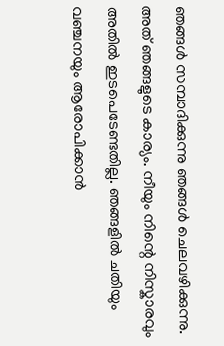ഞങ്ങൾ സമ്പാദിക്കുന്നു ഞങ്ങൾ ചെലവഴിക്കുന്നു. അത് ഞങ്ങളുടെ കാര്യം. നീയും നിന്റെ നിസ്കാരവും അതിൽ ഇടപെടേണ്ടതില്ല. ഞങ്ങളിൽ ചതിയും വഞ്ചനയും ആരോപിക്കാൻ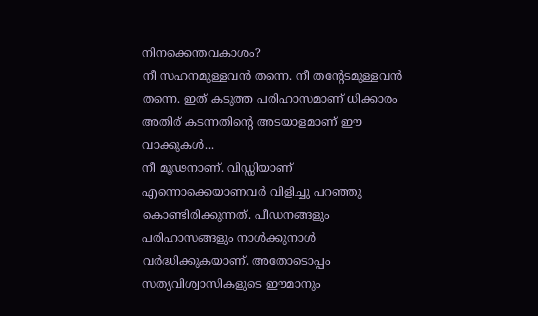നിനക്കെന്തവകാശം?
നീ സഹനമുള്ളവൻ തന്നെ. നീ തന്റേടമുള്ളവൻ തന്നെ. ഇത് കടുത്ത പരിഹാസമാണ് ധിക്കാരം അതിര് കടന്നതിന്റെ അടയാളമാണ് ഈ വാക്കുകൾ...
നീ മൂഢനാണ്. വിഡ്ഡിയാണ് എന്നൊക്കെയാണവർ വിളിച്ചു പറഞ്ഞു കൊണ്ടിരിക്കുന്നത്. പീഡനങ്ങളും പരിഹാസങ്ങളും നാൾക്കുനാൾ വർദ്ധിക്കുകയാണ്. അതോടൊപ്പം സത്യവിശ്വാസികളുടെ ഈമാനും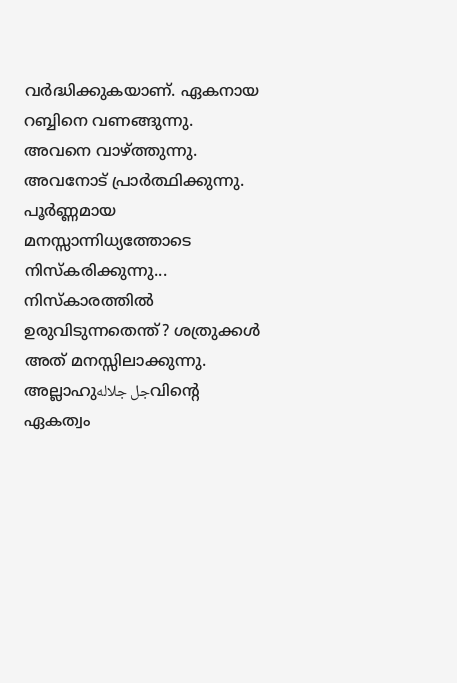വർദ്ധിക്കുകയാണ്. ഏകനായ റബ്ബിനെ വണങ്ങുന്നു. അവനെ വാഴ്ത്തുന്നു. അവനോട് പ്രാർത്ഥിക്കുന്നു. പൂർണ്ണമായ മനസ്സാന്നിധ്യത്തോടെ നിസ്കരിക്കുന്നു...
നിസ്കാരത്തിൽ ഉരുവിടുന്നതെന്ത്? ശത്രുക്കൾ അത് മനസ്സിലാക്കുന്നു. അല്ലാഹുجل جلالهവിന്റെ ഏകത്വം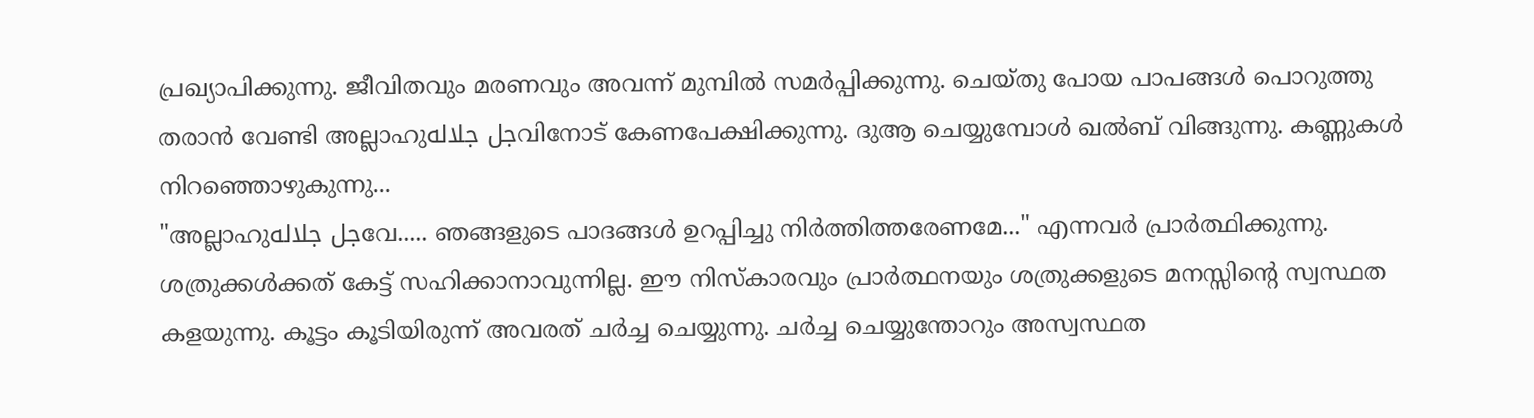പ്രഖ്യാപിക്കുന്നു. ജീവിതവും മരണവും അവന്ന് മുമ്പിൽ സമർപ്പിക്കുന്നു. ചെയ്തു പോയ പാപങ്ങൾ പൊറുത്തു തരാൻ വേണ്ടി അല്ലാഹുجل جلالهവിനോട് കേണപേക്ഷിക്കുന്നു. ദുആ ചെയ്യുമ്പോൾ ഖൽബ് വിങ്ങുന്നു. കണ്ണുകൾ നിറഞ്ഞൊഴുകുന്നു...
"അല്ലാഹുجل جلالهവേ..... ഞങ്ങളുടെ പാദങ്ങൾ ഉറപ്പിച്ചു നിർത്തിത്തരേണമേ..." എന്നവർ പ്രാർത്ഥിക്കുന്നു. ശത്രുക്കൾക്കത് കേട്ട് സഹിക്കാനാവുന്നില്ല. ഈ നിസ്കാരവും പ്രാർത്ഥനയും ശത്രുക്കളുടെ മനസ്സിന്റെ സ്വസ്ഥത കളയുന്നു. കൂട്ടം കൂടിയിരുന്ന് അവരത് ചർച്ച ചെയ്യുന്നു. ചർച്ച ചെയ്യുന്തോറും അസ്വസ്ഥത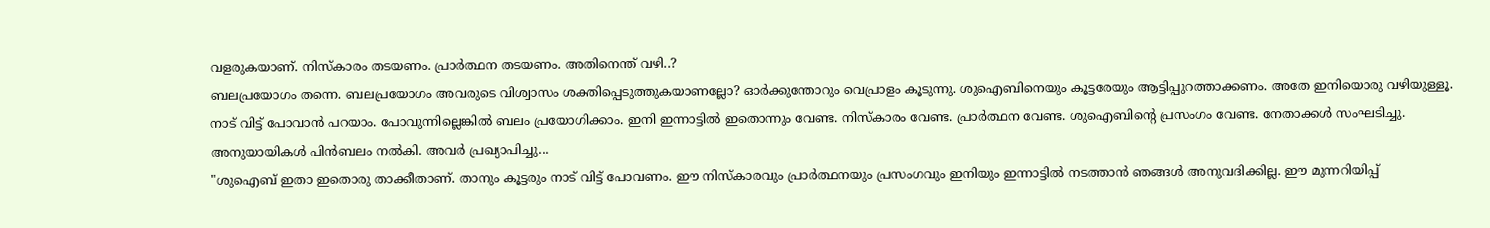വളരുകയാണ്. നിസ്കാരം തടയണം. പ്രാർത്ഥന തടയണം. അതിനെന്ത് വഴി..?
ബലപ്രയോഗം തന്നെ. ബലപ്രയോഗം അവരുടെ വിശ്വാസം ശക്തിപ്പെടുത്തുകയാണല്ലോ? ഓർക്കുന്തോറും വെപ്രാളം കൂടുന്നു. ശുഐബിനെയും കൂട്ടരേയും ആട്ടിപ്പുറത്താക്കണം. അതേ ഇനിയൊരു വഴിയുള്ളൂ. നാട് വിട്ട് പോവാൻ പറയാം. പോവുന്നില്ലെങ്കിൽ ബലം പ്രയോഗിക്കാം. ഇനി ഇന്നാട്ടിൽ ഇതൊന്നും വേണ്ട. നിസ്കാരം വേണ്ട. പ്രാർത്ഥന വേണ്ട. ശുഐബിന്റെ പ്രസംഗം വേണ്ട. നേതാക്കൾ സംഘടിച്ചു. അനുയായികൾ പിൻബലം നൽകി. അവർ പ്രഖ്യാപിച്ചു...
"ശുഐബ് ഇതാ ഇതൊരു താക്കീതാണ്. താനും കൂട്ടരും നാട് വിട്ട് പോവണം. ഈ നിസ്കാരവും പ്രാർത്ഥനയും പ്രസംഗവും ഇനിയും ഇന്നാട്ടിൽ നടത്താൻ ഞങ്ങൾ അനുവദിക്കില്ല. ഈ മുന്നറിയിപ്പ്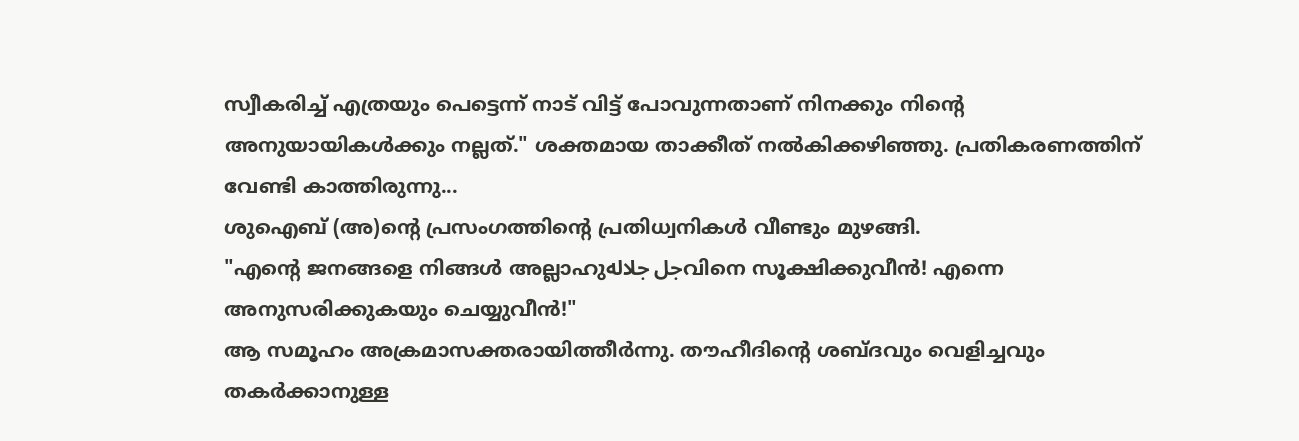സ്വീകരിച്ച് എത്രയും പെട്ടെന്ന് നാട് വിട്ട് പോവുന്നതാണ് നിനക്കും നിന്റെ അനുയായികൾക്കും നല്ലത്." ശക്തമായ താക്കീത് നൽകിക്കഴിഞ്ഞു. പ്രതികരണത്തിന് വേണ്ടി കാത്തിരുന്നു...
ശുഐബ് (അ)ന്റെ പ്രസംഗത്തിന്റെ പ്രതിധ്വനികൾ വീണ്ടും മുഴങ്ങി.
"എന്റെ ജനങ്ങളെ നിങ്ങൾ അല്ലാഹുجل جلالهവിനെ സൂക്ഷിക്കുവീൻ! എന്നെ അനുസരിക്കുകയും ചെയ്യുവീൻ!"
ആ സമൂഹം അക്രമാസക്തരായിത്തീർന്നു. തൗഹീദിന്റെ ശബ്ദവും വെളിച്ചവും തകർക്കാനുള്ള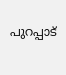പുറപ്പാട്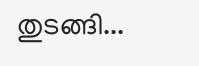തുടങ്ങി...